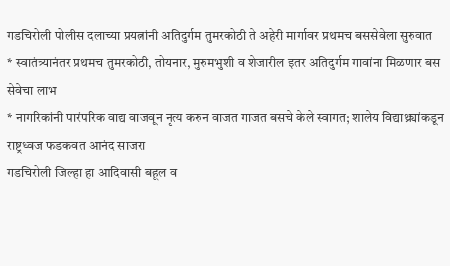गडचिरोली पोलीस दलाच्या प्रयत्नांनी अतिदुर्गम तुमरकोठी ते अहेरी मार्गावर प्रथमच बससेवेला सुरुवात
* स्वातंत्र्यानंतर प्रथमच तुमरकोठी, तोयनार, मुरुमभुशी व शेजारील इतर अतिदुर्गम गावांना मिळणार बस सेवेचा लाभ
* नागरिकांनी पारंपरिक वाद्य वाजवून नृत्य करुन वाजत गाजत बसचे केले स्वागत; शालेय विद्याथ्र्यांकडून राष्ट्रध्वज फडकवत आनंद साजरा
गडचिरोली जिल्हा हा आदिवासी बहूल व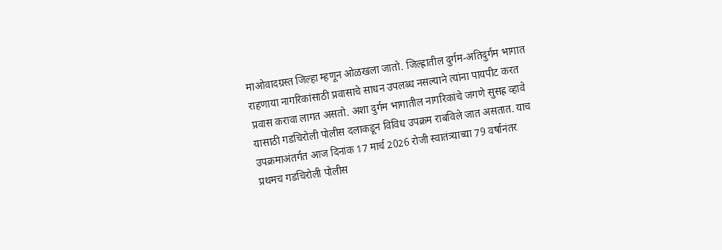माओवादग्रस्त जिल्हा म्हणून ओळखला जातो. जिल्ह्रातील दुर्गम-अतिदुर्गम भागात राहणाया नागरिकांसाठी प्रवासाचे साधन उपलब्ध नसल्याने त्यांना पायपीट करत प्रवास करावा लागत असतो. अशा दुर्गम भागातील नागरिकांचे जगणे सुसह्र व्हावे यासाठी गडचिरोली पोलीस दलाकडून विविध उपक्रम राबविले जात असतात. याच उपक्रमाअंतर्गत आज दिनांक 17 मार्च 2026 रोजी स्वातंत्र्याच्या 79 वर्षानंतर प्रथमच गडचिरोली पोलीस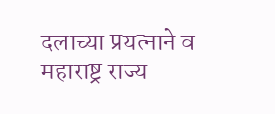दलाच्या प्रयत्नाने व महाराष्ट्र राज्य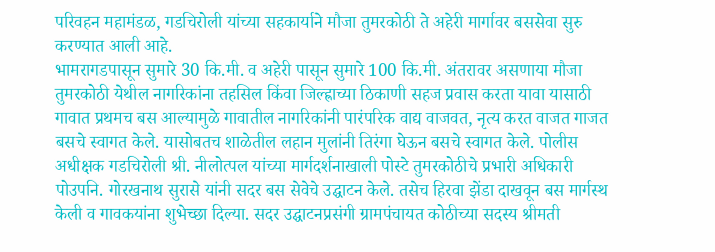परिवहन महामंडळ, गडचिरोली यांच्या सहकार्याने मौजा तुमरकोठी ते अहेरी मार्गावर बससेवा सुरु करण्यात आली आहे.
भामरागडपासून सुमारे 30 कि.मी. व अहेरी पासून सुमारे 100 कि.मी. अंतरावर असणाया मौजा तुमरकोठी येथील नागरिकांना तहसिल किंवा जिल्ह्राच्या ठिकाणी सहज प्रवास करता यावा यासाठी गावात प्रथमच बस आल्यामुळे गावातील नागरिकांनी पारंपरिक वाद्य वाजवत, नृत्य करत वाजत गाजत बसचे स्वागत केले. यासोबतच शाळेतील लहान मुलांनी तिरंगा घेऊन बसचे स्वागत केले. पोलीस अधीक्षक गडचिरोली श्री. नीलोत्पल यांच्या मार्गदर्शनाखाली पोस्टे तुमरकोठीचे प्रभारी अधिकारी पोउपनि. गोरखनाथ सुरासे यांनी सदर बस सेवेचे उद्घाटन केले. तसेच हिरवा झेंडा दाखवून बस मार्गस्थ केली व गावकयांना शुभेच्छा दिल्या. सदर उद्घाटनप्रसंगी ग्रामपंचायत कोठीच्या सदस्य श्रीमती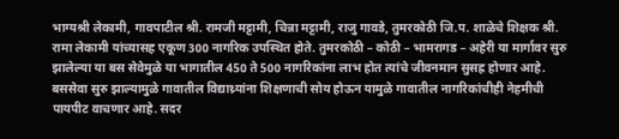भाग्यश्री लेकामी, गावपाटील श्री. रामजी मट्टामी, चिन्ना मट्टामी, राजु गावडे, तुमरकोठी जि.प. शाळेचे शिक्षक श्री. रामा लेकामी यांच्यासह एकूण 300 नागरिक उपस्थित होते. तुमरकोठी – कोठी – भामरागड – अहेरी या मार्गावर सुरु झालेल्या या बस सेवेमुळे या भागातील 450 ते 500 नागरिकांना लाभ होत त्यांचे जीवनमान सुसह्र होणार आहे.
बससेवा सुरु झाल्यामुळे गावातील विद्याथ्र्यांना शिक्षणाची सोय होऊन यामुळे गावातील नागरिकांचीही नेहमीची पायपीट वाचणार आहे. सदर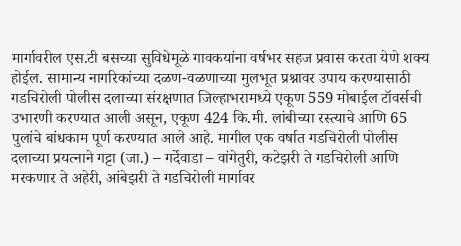मार्गावरील एस.टी बसच्या सुविधेमूळे गावकयांना वर्षभर सहज प्रवास करता येणे शक्य होईल. सामान्य नागरिकांच्या दळण-वळणाच्या मुलभूत प्रश्नावर उपाय करण्यासाठी गडचिरोली पोलीस दलाच्या संरक्षणात जिल्हाभरामध्ये एकूण 559 मोबाईल टॉवर्सची उभारणी करण्यात आली असून, एकूण 424 कि.मी. लांबीच्या रस्त्याचे आणि 65 पुलांचे बांधकाम पूर्ण करण्यात आले आहे. मागील एक वर्षात गडचिरोली पोलीस दलाच्या प्रयत्नाने गट्टा (जा.) – गर्देवाडा – वांगेतुरी, कटेझरी ते गडचिरोली आणि मरकणार ते अहेरी, आंबेझरी ते गडचिरोली मार्गावर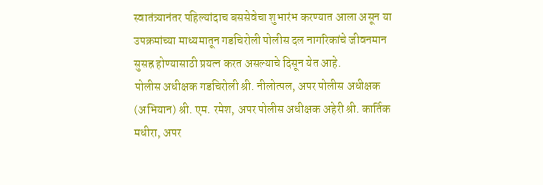स्वातंत्र्यानंतर पहिल्यांदाच बससेवेचा शुभारंभ करण्यात आला असून या उपक्रमांच्या माध्यमातून गडचिरोली पोलीस दल नागरिकांचे जीवनमान सुसह्र होण्यासाठी प्रयत्न करत असल्याचे दिसून येत आहे.
पोलीस अधीक्षक गडचिरोली श्री. नीलोत्पल, अपर पोलीस अधीक्षक (अभियान) श्री. एम. रमेश, अपर पोलीस अधीक्षक अहेरी श्री. कार्तिक मधीरा, अपर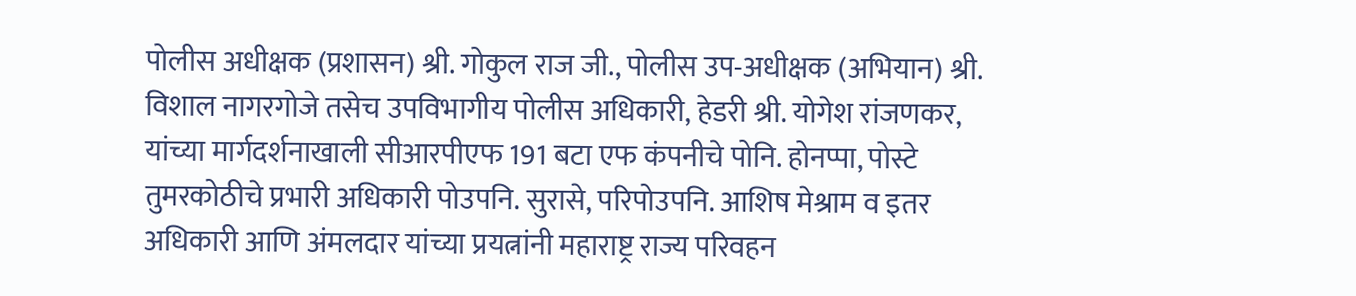पोलीस अधीक्षक (प्रशासन) श्री. गोकुल राज जी., पोलीस उप-अधीक्षक (अभियान) श्री. विशाल नागरगोजे तसेच उपविभागीय पोलीस अधिकारी, हेडरी श्री. योगेश रांजणकर, यांच्या मार्गदर्शनाखाली सीआरपीएफ 191 बटा एफ कंपनीचे पोनि. होनप्पा, पोस्टे तुमरकोठीचे प्रभारी अधिकारी पोउपनि. सुरासे, परिपोउपनि. आशिष मेश्राम व इतर अधिकारी आणि अंमलदार यांच्या प्रयत्नांनी महाराष्ट्र राज्य परिवहन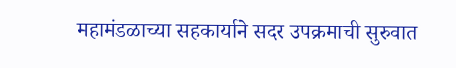महामंडळाच्या सहकार्याने सदर उपक्रमाची सुरुवात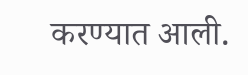करण्यात आली.